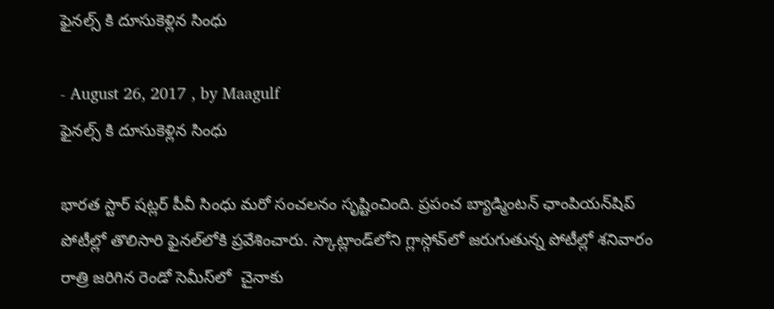ఫైనల్స్ కి దూసుకెళ్లిన సింధు

- August 26, 2017 , by Maagulf
ఫైనల్స్ కి దూసుకెళ్లిన సింధు

భారత స్టార్‌ షట్లర్‌ పీవీ సింధు మరో సంచలనం సృష్టించింది. ప్రపంచ బ్యాడ్మింటన్‌ ఛాంపియన్‌షిప్‌ పోటీల్లో తొలిసారి ఫైనల్‌లోకి ప్రవేశించారు. స్కాట్లాండ్‌లోని గ్లాస్గోవ్‌లో జరుగుతున్న పోటీల్లో శనివారం రాత్రి జరిగిన రెండో సెమీస్‌లో  చైనాకు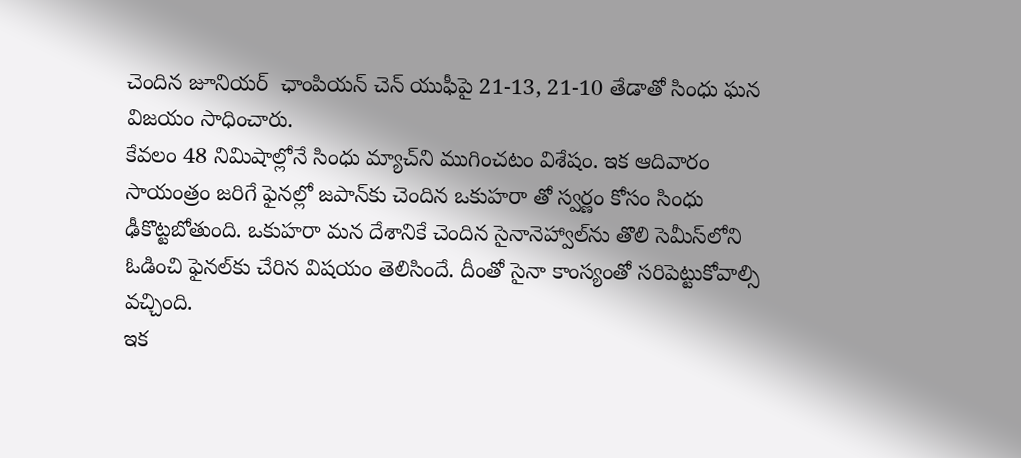చెందిన జూనియర్‌  ఛాంపియన్‌ చెన్‌ యుఫీపై 21-13, 21-10 తేడాతో సింధు ఘన విజయం సాధించారు.
కేవలం 48 నిమిషాల్లోనే సింధు మ్యాచ్‌ని ముగించటం విశేషం. ఇక ఆదివారం సాయంత్రం జరిగే ఫైనల్లో జపాన్‌కు చెందిన ఒకుహరా తో స్వర్ణం కోసం సింధు ఢీకొట్టబోతుంది. ఒకుహరా మన దేశానికే చెందిన సైనానెహ్వాల్‌ను తొలి సెమీస్‌లోని ఓడించి ఫైనల్‌కు చేరిన విషయం తెలిసిందే. దీంతో సైనా కాంస్యంతో సరిపెట్టుకోవాల్సి వచ్చింది.
ఇక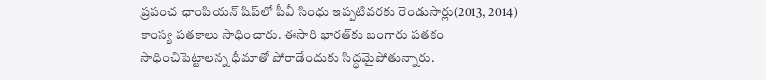ప్రపంచ ఛాంపియన్‌ షిప్‌లో పీవీ సింధు ఇప్పటివరకు రెండుసార్లు(2013, 2014) కాంస్య పతకాలు సాధించారు. ఈసారి భారత్‌కు బంగారు పతకం సాధించిపెట్టాలన్న ధీమాతో పోరాడేందుకు సిద్ధమైపోతున్నారు.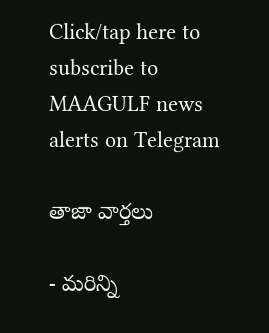Click/tap here to subscribe to MAAGULF news alerts on Telegram

తాజా వార్తలు

- మరిన్ని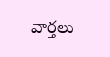వార్తలు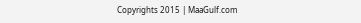Copyrights 2015 | MaaGulf.com